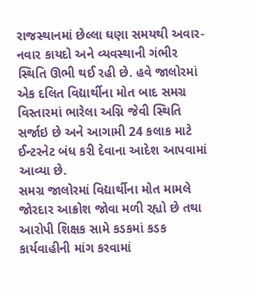રાજસ્થાનમાં છેલ્લા ઘણા સમયથી અવાર-નવાર કાયદો અને વ્યવસ્થાની ગંભીર સ્થિતિ ઊભી થઈ રહી છે. હવે જાલોરમાં એક દલિત વિદ્યાર્થીના મોત બાદ સમગ્ર વિસ્તારમાં ભારેલા અગ્નિ જેવી સ્થિતિ સર્જાઇ છે અને આગામી 24 કલાક માટે ઈન્ટરનેટ બંધ કરી દેવાના આદેશ આપવામાં આવ્યા છે.
સમગ્ર જાલોરમાં વિદ્યાર્થીના મોત મામલે જોરદાર આક્રોશ જોવા મળી રહ્યો છે તથા આરોપી શિક્ષક સામે કડકમાં કડક કાર્યવાહીની માંગ કરવામાં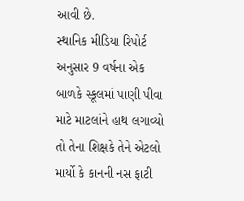આવી છે.
સ્થાનિક મીડિયા રિપોર્ટ અનુસાર 9 વર્ષના એક બાળકે સ્કૂલમાં પાણી પીવા માટે માટલાંને હાથ લગાવ્યો તો તેના શિક્ષકે તેને એટલો માર્યો કે કાનની નસ ફાટી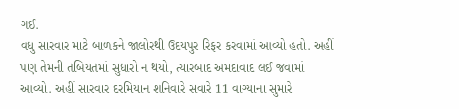ગઈ.
વધુ સારવાર માટે બાળકને જાલોરથી ઉદયપુર રિફર કરવામાં આવ્યો હતો. અહીં પણ તેમની તબિયતમાં સુધારો ન થયો, ત્યારબાદ અમદાવાદ લઈ જવામાં આવ્યો. અહીં સારવાર દરમિયાન શનિવારે સવારે 11 વાગ્યાના સુમારે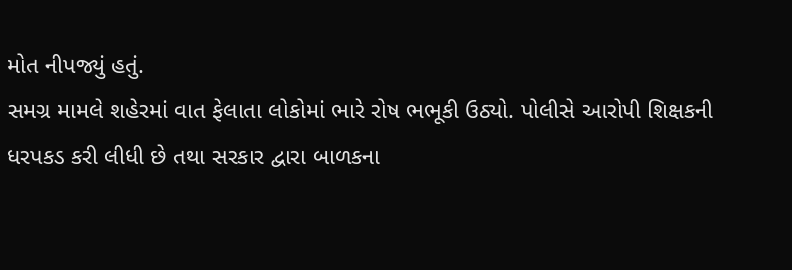મોત નીપજ્યું હતું.
સમગ્ર મામલે શહેરમાં વાત ફેલાતા લોકોમાં ભારે રોષ ભભૂકી ઉઠ્યો. પોલીસે આરોપી શિક્ષકની ધરપકડ કરી લીધી છે તથા સરકાર દ્વારા બાળકના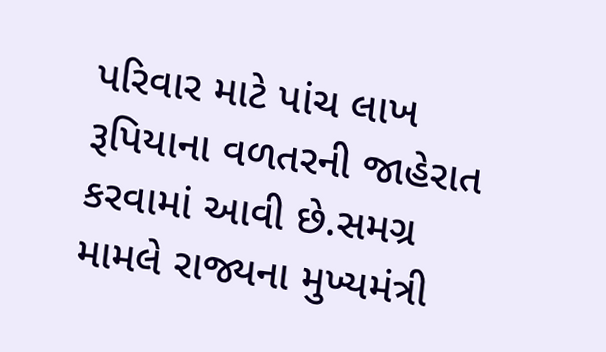પરિવાર માટે પાંચ લાખ રૂપિયાના વળતરની જાહેરાત કરવામાં આવી છે.સમગ્ર મામલે રાજ્યના મુખ્યમંત્રી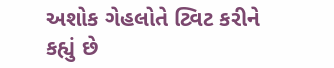અશોક ગેહલોતે ટ્વિટ કરીને કહ્યું છે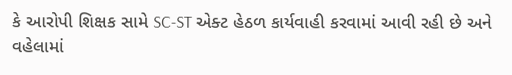કે આરોપી શિક્ષક સામે SC-ST એક્ટ હેઠળ કાર્યવાહી કરવામાં આવી રહી છે અને વહેલામાં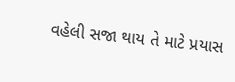વહેલી સજા થાય તે માટે પ્રયાસ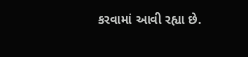કરવામાં આવી રહ્યા છે.